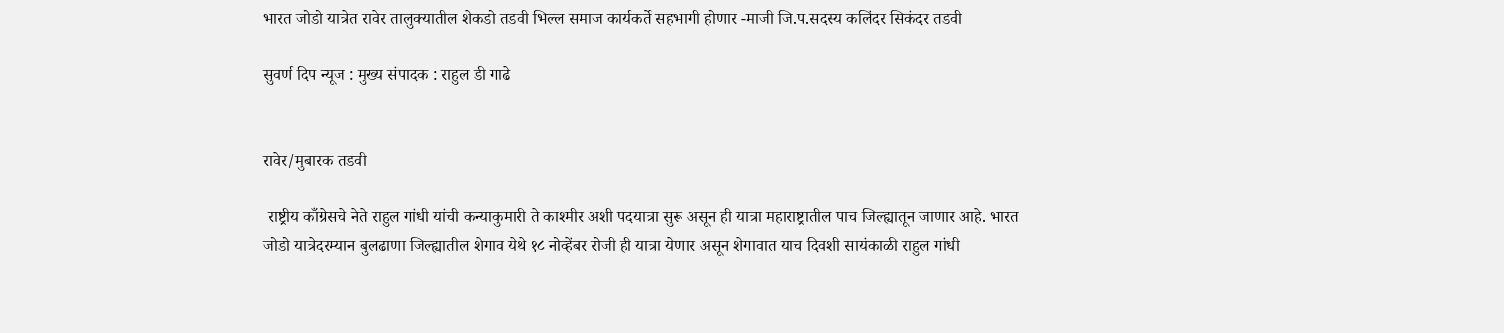भारत जोडो यात्रेत रावेर तालुक्यातील शेकडो तडवी भिल्ल समाज कार्यकर्ते सहभागी होणार -माजी जि.प.सदस्य कलिंदर सिकंदर तडवी

सुवर्ण दिप न्यूज : मुख्य संपादक : राहुल डी गाढे


रावेर/मुबारक तडवी

 राष्ट्रीय काँग्रेसचे नेते राहुल गांधी यांची कन्याकुमारी ते काश्मीर अशी पदयात्रा सुरू असून ही यात्रा महाराष्ट्रातील पाच जिल्ह्यातून जाणार आहे. भारत जोडो यात्रेदरम्यान बुलढाणा जिल्ह्यातील शेगाव येथे १८ नोव्हेंबर रोजी ही यात्रा येणार असून शेगावात याच दिवशी सायंकाळी राहुल गांधी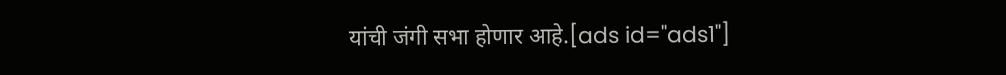यांची जंगी सभा होणार आहे.[ads id="ads1"]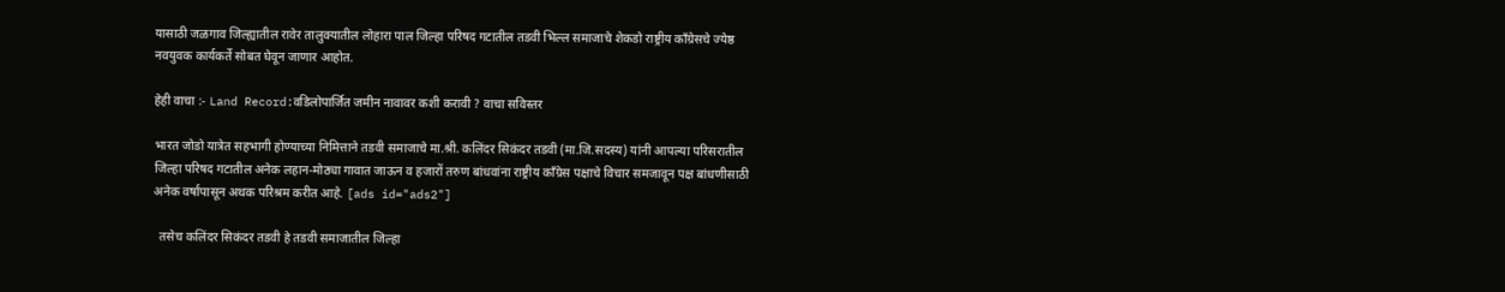यासाठी जळगाव जिल्ह्यातील रावेर तालुक्यातील लोहारा पाल जिल्हा परिषद गटातील तडवी भिल्ल समाजाचे शेकडो राष्ट्रीय काँग्रेसचे ज्येष्ठ नवयुवक कार्यकर्ते सोबत घेवून जाणार आहोत.

हेही वाचा :- Land Record:वडिलोपार्जित जमीन नावावर कशी करावी ? वाचा सविस्तर

भारत जोडो यात्रेत सहभागी होण्याच्या निमित्ताने तडवी समाजाचे मा.श्री. कलिंदर सिकंदर तडवी (मा.जि.सदस्य) यांनी आपल्या परिसरातील जिल्हा परिषद गटातील अनेक लहान-मोठ्या गावात जाऊन व हजारों तरुण बांधवांना राष्ट्रीय काँग्रेस पक्षाचे विचार समजावून पक्ष बांधणीसाठी अनेक वर्षांपासून अथक परिश्रम करीत आहे. [ads id="ads2"]

  तसेच कलिंदर सिकंदर तडवी हे तडवी समाजातील जिल्हा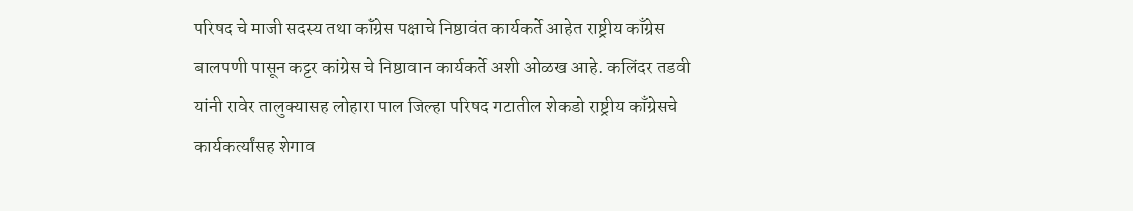परिषद चे माजी सदस्य तथा कॉंग्रेस पक्षाचे निष्ठावंत कार्यकर्ते आहेत राष्ट्रीय काँग्रेस बालपणी पासून कट्टर कांग्रेस चे निष्ठावान कार्यकर्ते अशी ओळख आहे. कलिंदर तडवी यांनी रावेर तालुक्यासह लोहारा पाल जिल्हा परिषद गटातील शेकडो राष्ट्रीय काँग्रेसचे कार्यकर्त्यांसह शेगाव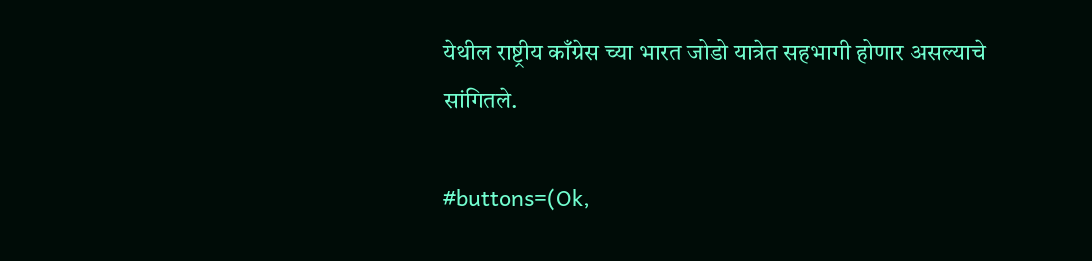येथील राष्ट्रीय काँग्रेस च्या भारत जोडो यात्रेत सहभागी होणार असल्याचे सांगितले.

#buttons=(Ok,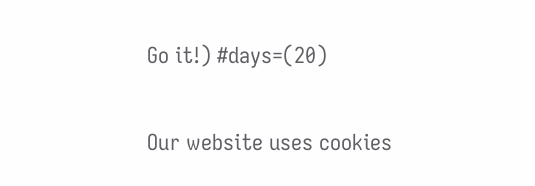Go it!) #days=(20)

Our website uses cookies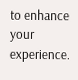to enhance your experience.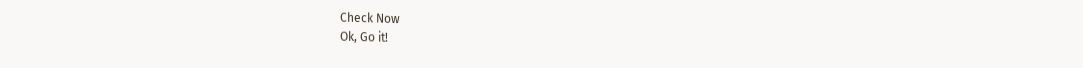Check Now
Ok, Go it!